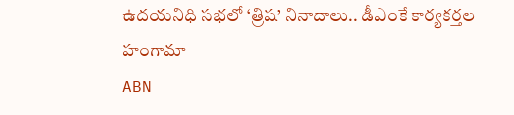ఉదయనిధి సభలో ‘త్రిష’ నినాదాలు.. డీఎంకే కార్యకర్తల హంగామా
ABN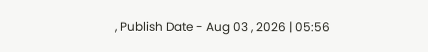, Publish Date - Aug 03 , 2026 | 05:56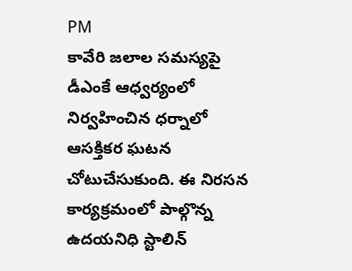PM
కావేరి జలాల సమస్యపై డీఎంకే ఆధ్వర్యంలో నిర్వహించిన ధర్నాలో ఆసక్తికర ఘటన చోటుచేసుకుంది. ఈ నిరసన కార్యక్రమంలో పాల్గొన్న ఉదయనిధి స్టాలిన్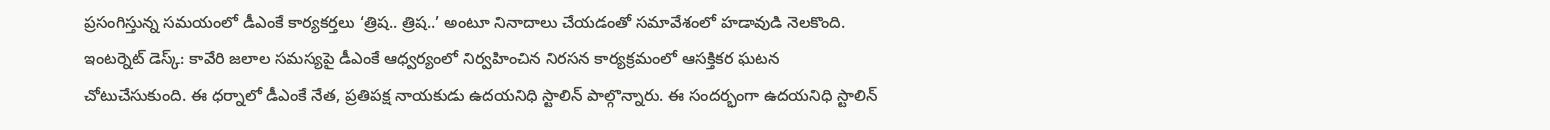ప్రసంగిస్తున్న సమయంలో డీఎంకే కార్యకర్తలు ‘త్రిష.. త్రిష..’ అంటూ నినాదాలు చేయడంతో సమావేశంలో హడావుడి నెలకొంది.
ఇంటర్నెట్ డెస్క్: కావేరి జలాల సమస్యపై డీఎంకే ఆధ్వర్యంలో నిర్వహించిన నిరసన కార్యక్రమంలో ఆసక్తికర ఘటన చోటుచేసుకుంది. ఈ ధర్నాలో డీఎంకే నేత, ప్రతిపక్ష నాయకుడు ఉదయనిధి స్టాలిన్ పాల్గొన్నారు. ఈ సందర్భంగా ఉదయనిధి స్టాలిన్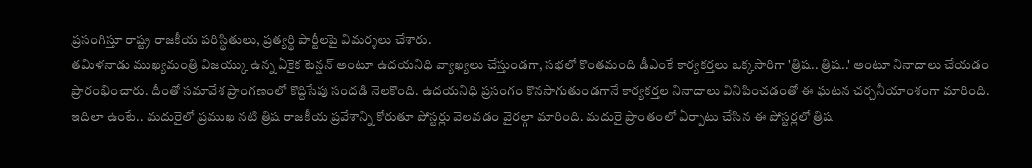ప్రసంగిస్తూ రాష్ట్ర రాజకీయ పరిస్థితులు, ప్రత్యర్థి పార్టీలపై విమర్శలు చేశారు.
తమిళనాడు ముఖ్యమంత్రి విజయ్కు ఉన్న ఏకైక టెన్షన్ అంటూ ఉదయనిధి వ్యాఖ్యలు చేస్తుండగా, సభలో కొంతమంది డీఎంకే కార్యకర్తలు ఒక్కసారిగా 'త్రిష.. త్రిష..' అంటూ నినాదాలు చేయడం ప్రారంభించారు. దీంతో సమావేశ ప్రాంగణంలో కొద్దిసేపు సందడి నెలకొంది. ఉదయనిధి ప్రసంగం కొనసాగుతుండగానే కార్యకర్తల నినాదాలు వినిపించడంతో ఈ ఘటన చర్చనీయాంశంగా మారింది.
ఇదిలా ఉంటే.. మదురైలో ప్రముఖ నటి త్రిష రాజకీయ ప్రవేశాన్ని కోరుతూ పోస్టర్లు వెలవడం వైరల్గా మారింది. మదురై ప్రాంతంలో ఏర్పాటు చేసిన ఈ పోస్టర్లలో త్రిష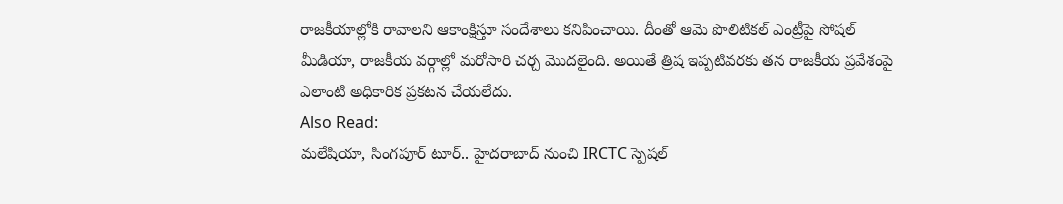రాజకీయాల్లోకి రావాలని ఆకాంక్షిస్తూ సందేశాలు కనిపించాయి. దీంతో ఆమె పొలిటికల్ ఎంట్రీపై సోషల్ మీడియా, రాజకీయ వర్గాల్లో మరోసారి చర్చ మొదలైంది. అయితే త్రిష ఇప్పటివరకు తన రాజకీయ ప్రవేశంపై ఎలాంటి అధికారిక ప్రకటన చేయలేదు.
Also Read:
మలేషియా, సింగపూర్ టూర్.. హైదరాబాద్ నుంచి IRCTC స్పెషల్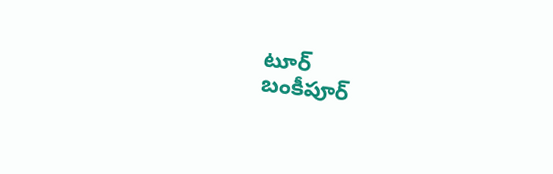టూర్
బంకీపూర్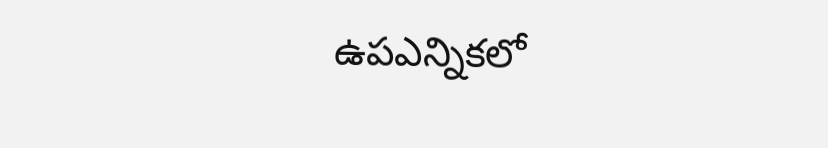ఉపఎన్నికలో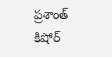ప్రశాంత్ కిషోర్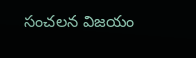సంచలన విజయం